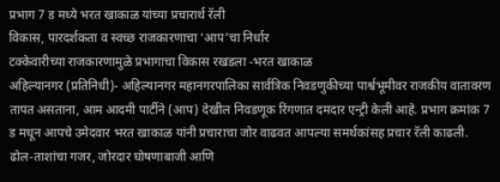प्रभाग 7 ड मध्ये भरत खाकाळ यांच्या प्रचारार्थ रॅली
विकास, पारदर्शकता व स्वच्छ राजकारणाचा ‘आप’चा निर्धार
टक्केवारीच्या राजकारणामुळे प्रभागाचा विकास रखडला -भरत खाकाळ
अहिल्यानगर (प्रतिनिधी)- अहिल्यानगर महानगरपालिका सार्वत्रिक निवडणुकीच्या पार्श्वभूमीवर राजकीय वातावरण तापत असताना, आम आदमी पार्टीने (आप) देखील निवडणूक रिंगणात दमदार एन्ट्री केली आहे. प्रभाग क्रमांक 7 ड मधून आपचे उमेदवार भरत खाकाळ यांनी प्रचाराचा जोर वाढवत आपल्या समर्थकांसह प्रचार रॅली काढली.
ढोल-ताशांचा गजर, जोरदार घोषणाबाजी आणि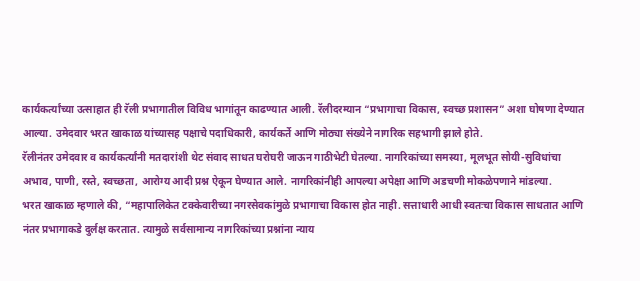कार्यकर्त्यांच्या उत्साहात ही रॅली प्रभागातील विविध भागांतून काढण्यात आली. रॅलीदरम्यान “प्रभागाचा विकास, स्वच्छ प्रशासन” अशा घोषणा देण्यात आल्या. उमेदवार भरत खाकाळ यांच्यासह पक्षाचे पदाधिकारी, कार्यकर्ते आणि मोठ्या संख्येने नागरिक सहभागी झाले होते.
रॅलीनंतर उमेदवार व कार्यकर्त्यांनी मतदारांशी थेट संवाद साधत घरोघरी जाऊन गाठीभेटी घेतल्या. नागरिकांच्या समस्या, मूलभूत सोयी-सुविधांचा अभाव, पाणी, रस्ते, स्वच्छता, आरोग्य आदी प्रश्न ऐकून घेण्यात आले. नागरिकांनीही आपल्या अपेक्षा आणि अडचणी मोकळेपणाने मांडल्या.
भरत खाकाळ म्हणाले की, “महापालिकेत टक्केवारीच्या नगरसेवकांमुळे प्रभागाचा विकास होत नाही. सत्ताधारी आधी स्वतःचा विकास साधतात आणि नंतर प्रभागाकडे दुर्लक्ष करतात. त्यामुळे सर्वसामान्य नागरिकांच्या प्रश्नांना न्याय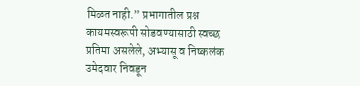मिळत नाही.” प्रभागातील प्रश्न कायमस्वरूपी सोडवण्यासाठी स्वच्छ प्रतिमा असलेले, अभ्यासू व निष्कलंक उमेदवार निवडून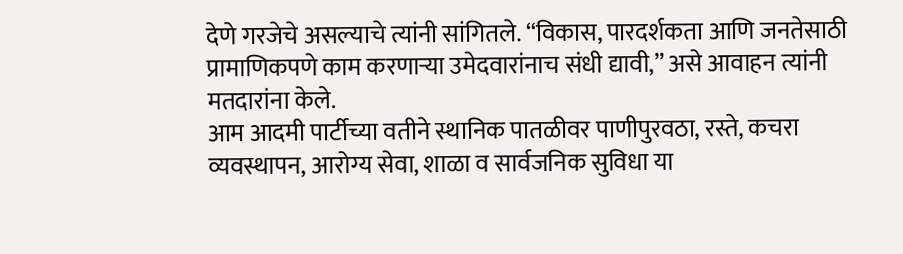देणे गरजेचे असल्याचे त्यांनी सांगितले. “विकास, पारदर्शकता आणि जनतेसाठी प्रामाणिकपणे काम करणाऱ्या उमेदवारांनाच संधी द्यावी,” असे आवाहन त्यांनी मतदारांना केले.
आम आदमी पार्टीच्या वतीने स्थानिक पातळीवर पाणीपुरवठा, रस्ते, कचरा व्यवस्थापन, आरोग्य सेवा, शाळा व सार्वजनिक सुविधा या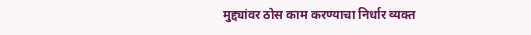मुद्द्यांवर ठोस काम करण्याचा निर्धार व्यक्त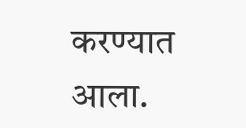करण्यात आला.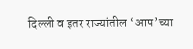दिल्ली व इतर राज्यांतील ‘आप’च्या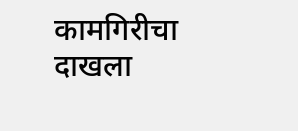कामगिरीचा दाखला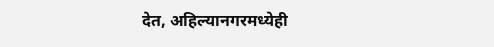देत, अहिल्यानगरमध्येही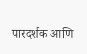पारदर्शक आणि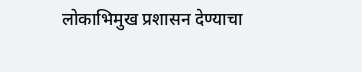लोकाभिमुख प्रशासन देण्याचा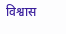विश्वास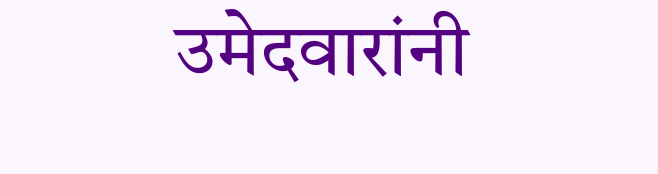उमेदवारांनी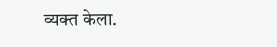व्यक्त केला.